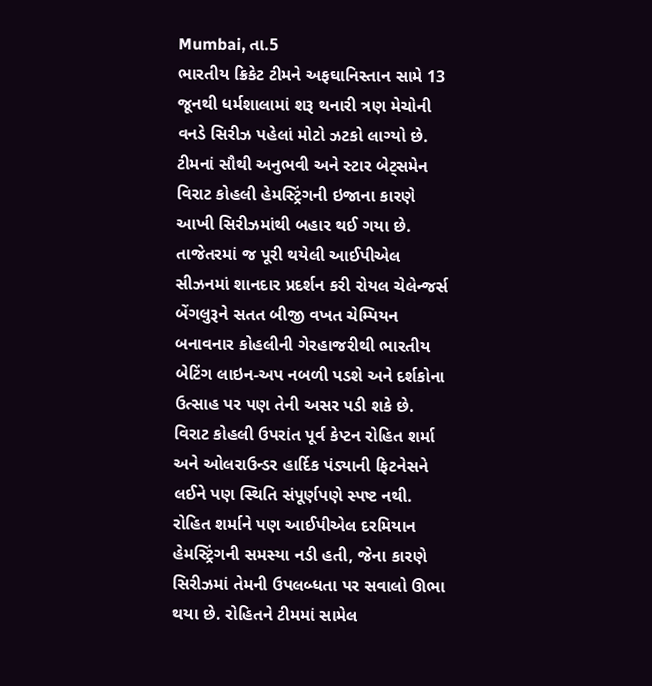Mumbai, તા.5
ભારતીય ક્રિકેટ ટીમને અફઘાનિસ્તાન સામે 13 જૂનથી ધર્મશાલામાં શરૂ થનારી ત્રણ મેચોની વનડે સિરીઝ પહેલાં મોટો ઝટકો લાગ્યો છે. ટીમનાં સૌથી અનુભવી અને સ્ટાર બેટ્સમેન વિરાટ કોહલી હેમસ્ટ્રિંગની ઇજાના કારણે આખી સિરીઝમાંથી બહાર થઈ ગયા છે.
તાજેતરમાં જ પૂરી થયેલી આઈપીએલ સીઝનમાં શાનદાર પ્રદર્શન કરી રોયલ ચેલેન્જર્સ બેંગલુરૂને સતત બીજી વખત ચેમ્પિયન બનાવનાર કોહલીની ગેરહાજરીથી ભારતીય બેટિંગ લાઇન-અપ નબળી પડશે અને દર્શકોના ઉત્સાહ પર પણ તેની અસર પડી શકે છે.
વિરાટ કોહલી ઉપરાંત પૂર્વ કેપ્ટન રોહિત શર્મા અને ઓલરાઉન્ડર હાર્દિક પંડ્યાની ફિટનેસને લઈને પણ સ્થિતિ સંપૂર્ણપણે સ્પષ્ટ નથી. રોહિત શર્માને પણ આઈપીએલ દરમિયાન હેમસ્ટ્રિંગની સમસ્યા નડી હતી, જેના કારણે સિરીઝમાં તેમની ઉપલબ્ધતા પર સવાલો ઊભા થયા છે. રોહિતને ટીમમાં સામેલ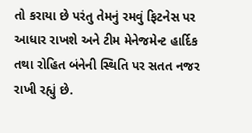તો કરાયા છે પરંતુ તેમનું રમવું ફિટનેસ પર આધાર રાખશે અને ટીમ મેનેજમેન્ટ હાર્દિક તથા રોહિત બંનેની સ્થિતિ પર સતત નજર રાખી રહ્યું છે.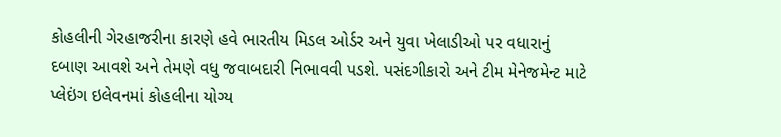કોહલીની ગેરહાજરીના કારણે હવે ભારતીય મિડલ ઓર્ડર અને યુવા ખેલાડીઓ પર વધારાનું દબાણ આવશે અને તેમણે વધુ જવાબદારી નિભાવવી પડશે. પસંદગીકારો અને ટીમ મેનેજમેન્ટ માટે પ્લેઇંગ ઇલેવનમાં કોહલીના યોગ્ય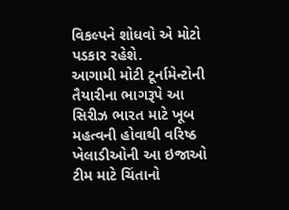વિકલ્પને શોધવો એ મોટો પડકાર રહેશે.
આગામી મોટી ટૂર્નામેન્ટોની તૈયારીના ભાગરૂપે આ સિરીઝ ભારત માટે ખૂબ મહત્વની હોવાથી વરિષ્ઠ ખેલાડીઓની આ ઇજાઓ ટીમ માટે ચિંતાનો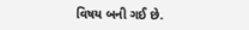વિષય બની ગઈ છે.